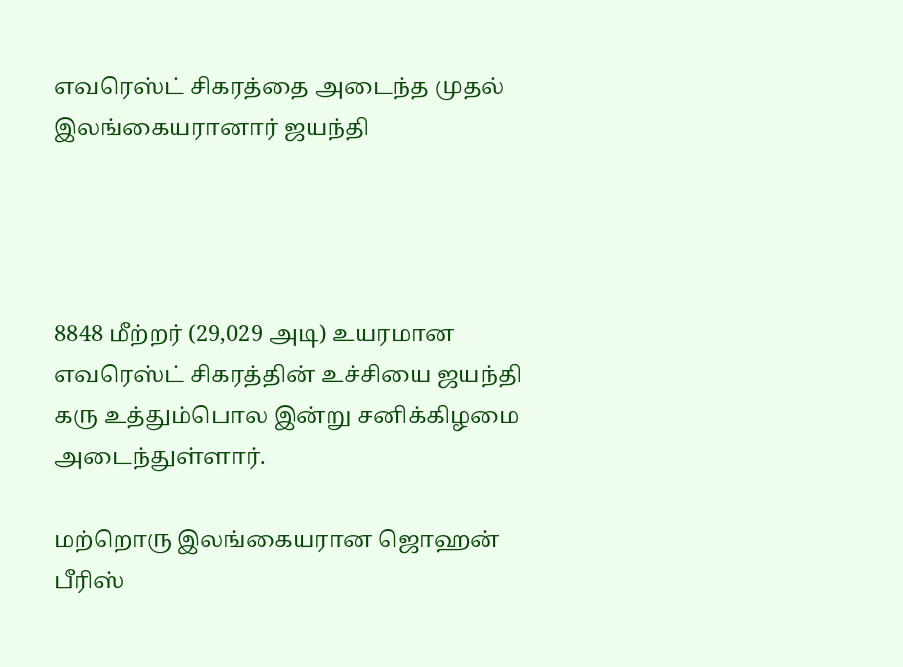எவரெஸ்ட் சிகரத்தை அடைந்த முதல் இலங்கையரானார் ஜயந்தி




8848 மீற்றர் (29,029 அடி) உயரமான எவரெஸ்ட் சிகரத்தின் உச்சியை ஜயந்தி கரு உத்தும்பொல இன்று சனிக்கிழமை அடைந்துள்ளார்.

மற்றொரு இலங்கையரான ஜொஹன் பீரிஸ்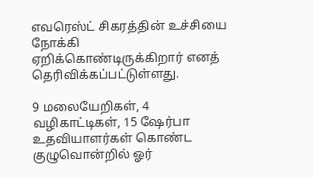எவரெஸ்ட் சிகரத்தின் உச்சியை நோக்கி ஏறிக்கொண்டிருக்கிறார் எனத் தெரிவிக்கப்பட்டுள்ளது.

9 மலையேறிகள், 4 வழிகாட்டிகள், 15 ஷேர்பா உதவியாளர்கள் கொண்ட குழுவொன்றில் ஓர்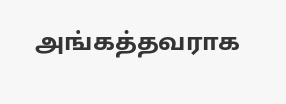அங்கத்தவராக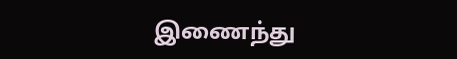இணைந்து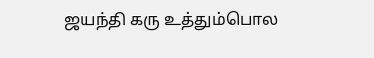ஜயந்தி கரு உத்தும்பொல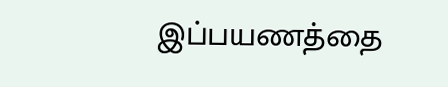இப்பயணத்தை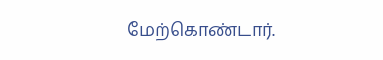மேற்கொண்டார்.